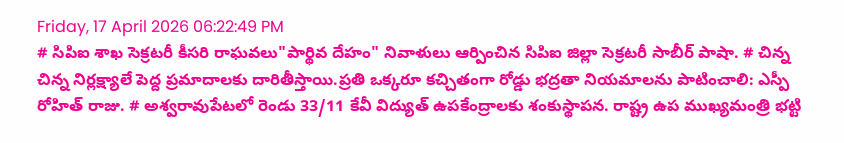Friday, 17 April 2026 06:22:49 PM
# సిపిఐ శాఖ సెక్రటరీ కీసరి రాఘవలు"పార్థివ దేహం" నివాళులు ఆర్పించిన సిపిఐ జిల్లా సెక్రటరీ సాబీర్ పాషా. # చిన్న చిన్న నిర్లక్ష్యాలే పెద్ద ప్రమాదాలకు దారితీస్తాయి.ప్రతి ఒక్కరూ కచ్చితంగా రోడ్డు భద్రతా నియమాలను పాటించాలి: ఎస్పీ రోహిత్ రాజు. # అశ్వరావుపేటలో రెండు 33/11 కేవీ విద్యుత్ ఉపకేంద్రాలకు శంకుస్థాపన. రాష్ట్ర ఉప ముఖ్యమంత్రి భట్టి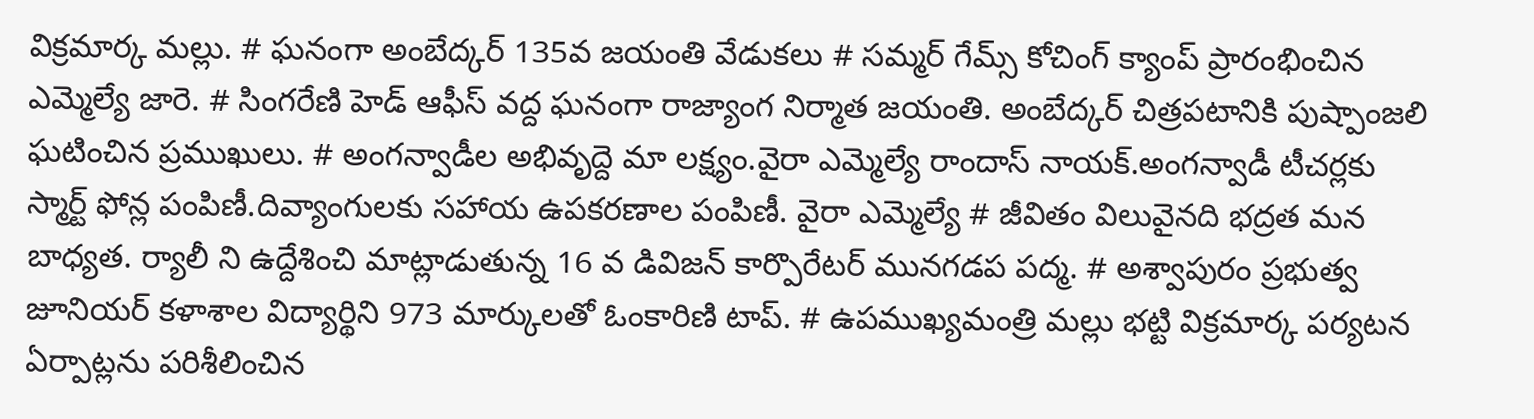విక్రమార్క మల్లు. # ఘనంగా అంబేద్కర్ 135వ జయంతి వేడుకలు # సమ్మర్ గేమ్స్ కోచింగ్ క్యాంప్ ప్రారంభించిన ఎమ్మెల్యే జారె. # సింగరేణి హెడ్ ఆఫీస్ వద్ద ఘనంగా రాజ్యాంగ నిర్మాత జయంతి. అంబేద్కర్ చిత్రపటానికి పుష్పాంజలి ఘటించిన ప్రముఖులు. # అంగన్వాడీల అభివృద్దె మా లక్ష్యం.వైరా ఎమ్మెల్యే రాందాస్ నాయక్.అంగన్వాడీ టీచర్లకు స్మార్ట్ ఫోన్ల పంపిణీ.దివ్యాంగులకు సహాయ ఉపకరణాల పంపిణీ. వైరా ఎమ్మెల్యే # జీవితం విలువైనది భద్రత మన బాధ్యత. ర్యాలీ ని ఉద్దేశించి మాట్లాడుతున్న 16 వ డివిజన్ కార్పొరేటర్ మునగడప పద్మ. # అశ్వాపురం ప్రభుత్వ జూనియర్ కళాశాల విద్యార్థిని 973 మార్కులతో ఓంకారిణి టాప్. # ఉపముఖ్యమంత్రి మల్లు భట్టి విక్రమార్క పర్యటన ఏర్పాట్లను పరిశీలించిన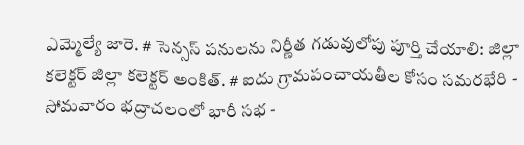ఎమ్మెల్యే జారె. # సెన్సస్ పనులను నిర్ణీత గడువులోపు పూర్తి చేయాలి: జిల్లా కలెక్టర్ జిల్లా కలెక్టర్ అంకిత్. # ఐదు గ్రామపంచాయతీల కోసం సమరభేరి - సోమవారం భద్రాచలంలో భారీ సభ -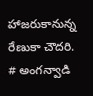హాజరుకానున్న రేణుకా చౌదరి. # అంగన్వాడి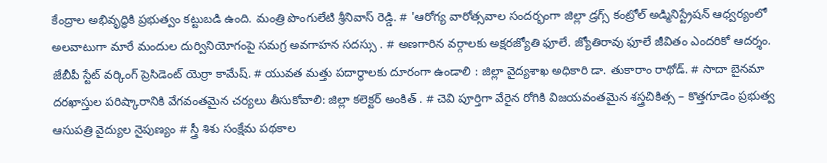కేంద్రాల అభివృద్ధికి ప్రభుత్వం కట్టుబడి ఉంది. మంత్రి పొంగులేటి శ్రీనివాస్ రెడ్డి. # 'ఆరోగ్య వారోత్సవాల సందర్భంగా జిల్లా డ్రగ్స్ కంట్రోల్ అడ్మినిస్ట్రేషన్ ఆధ్వర్యంలో అలవాటుగా మారే మందుల దుర్వినియోగంపై సమగ్ర అవగాహన సదస్సు . # అణగారిన వర్గాలకు అక్షరజ్యోతి ఫూలే. జ్యోతిరావు ఫూలే జీవితం ఎందరికో ఆదర్శం. జేబీపీ స్టేట్ వర్కింగ్ ప్రెసిడెంట్ యెర్రా కామేష్. # యువత మత్తు పదార్థాలకు దూరంగా ఉండాలి : జిల్లా వైద్యశాఖ అధికారి డా. తుకారాం రాథోడ్. # సాదా బైనమా దరఖాస్తుల పరిష్కారానికి వేగవంతమైన చర్యలు తీసుకోవాలి: జిల్లా కలెక్టర్ అంకిత్ . # చెవి పూర్తిగా వేరైన రోగికి విజయవంతమైన శస్త్రచికిత్స – కొత్తగూడెం ప్రభుత్వ ఆసుపత్రి వైద్యుల నైపుణ్యం # స్త్రీ శిశు సంక్షేమ పథకాల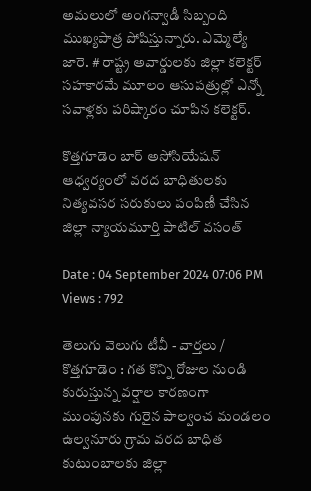అమలులో అంగన్వాడీ సిబ్బంది ముఖ్యపాత్ర పోషిస్తున్నారు. ఎమ్మెల్యే జారె. # రాష్ట్ర అవార్డులకు జిల్లా కలెక్టర్ సహకారమే మూలం ఆసుపత్రుల్లో ఎన్నో సవాళ్లకు పరిష్కారం చూపిన కలెక్టర్.

కొత్తగూడెం బార్ అసోసియేషన్ ఆధ్వర్యంలో వరద బాధితులకు నిత్యవసర సరుకులు పంపిణీ చేసిన జిల్లా న్యాయమూర్తి పాటిల్ వసంత్

Date : 04 September 2024 07:06 PM Views : 792

తెలుగు వెలుగు టీవీ - వార్తలు / కొత్తగూడెం : గత కొన్ని రోజుల నుండి కురుస్తున్న వర్షాల కారణంగా ముంపునకు గురైన పాల్వంచ మండలం ఉల్వనూరు గ్రామ వరద బాధిత కుటుంబాలకు జిల్లా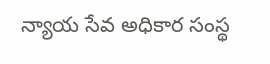న్యాయ సేవ అధికార సంస్థ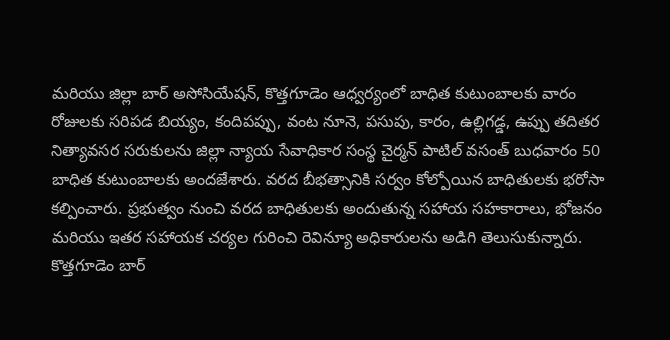మరియు జిల్లా బార్ అసోసియేషన్, కొత్తగూడెం ఆధ్వర్యంలో బాధిత కుటుంబాలకు వారం రోజులకు సరిపడ బియ్యం, కందిపప్పు, వంట నూనె, పసుపు, కారం, ఉల్లిగడ్డ, ఉప్పు తదితర నిత్యావసర సరుకులను జిల్లా న్యాయ సేవాధికార సంస్థ చైర్మన్ పాటిల్ వసంత్ బుధవారం 50 బాధిత కుటుంబాలకు అందజేశారు. వరద బీభత్సానికి సర్వం కోల్పోయిన బాధితులకు భరోసా కల్పించారు. ప్రభుత్వం నుంచి వరద బాధితులకు అందుతున్న సహాయ సహకారాలు, భోజనం మరియు ఇతర సహాయక చర్యల గురించి రెవిన్యూ అధికారులను అడిగి తెలుసుకున్నారు. కొత్తగూడెం బార్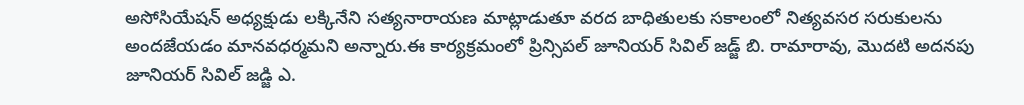అసోసియేషన్ అధ్యక్షుడు లక్కినేని సత్యనారాయణ మాట్లాడుతూ వరద బాధితులకు సకాలంలో నిత్యవసర సరుకులను అందజేయడం మానవధర్మమని అన్నారు.ఈ కార్యక్రమంలో ప్రిన్సిపల్ జూనియర్ సివిల్ జడ్జ్ బి. రామారావు, మొదటి అదనపు జూనియర్ సివిల్ జడ్జి ఎ.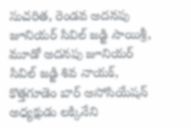సుచరిత, రెండవ అదనపు జూనియర్ సివిల్ జడ్జి సాయిశ్రీ, మూడో అదనపు జూనియర్ సివిల్ జడ్జి శివ నాయక్, కొత్తగూడెం బార్ అసోసియేషన్ అధ్యక్షుడు లక్కినేని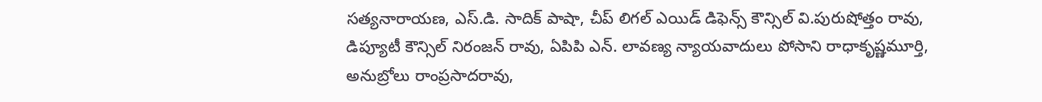సత్యనారాయణ, ఎస్.డి. సాదిక్ పాషా, చీప్ లిగల్ ఎయిడ్ డిఫెన్స్ కౌన్సిల్ వి.పురుషోత్తం రావు, డిప్యూటీ కౌన్సిల్ నిరంజన్ రావు, ఏపిపి ఎన్. లావణ్య న్యాయవాదులు పోసాని రాధాకృష్ణమూర్తి, అనుబ్రోలు రాంప్రసాదరావు,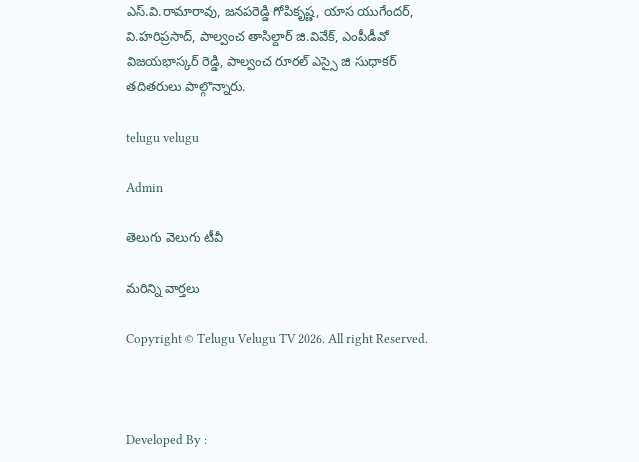ఎస్.వి.రామారావు, జనపరెడ్డి గోపికృష్ణ, యాస యుగేందర్, వి.హరిప్రసాద్, పాల్వంచ తాసిల్దార్ జి.వివేక్, ఎంపీడీవో విజయభాస్కర్ రెడ్డి, పాల్వంచ రూరల్ ఎస్సై జి సుధాకర్ తదితరులు పాల్గొన్నారు.

telugu velugu

Admin

తెలుగు వెలుగు టీవీ

మరిన్ని వార్తలు

Copyright © Telugu Velugu TV 2026. All right Reserved.



Developed By :